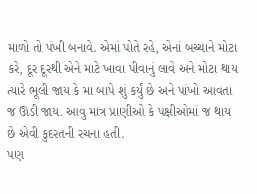માળો તો પંખી બનાવે. એમાં પોતે રહે, એનાં બચ્ચાને મોટા કરે, દૂર દૂરથી એને માટે ખાવા પીવાનું લાવે અને મોટા થાય ત્યારે ભૂલી જાય કે મા બાપે શું કર્યું છે અને પાંખો આવતા જ ઊડી જાય. આવુ માત્ર પ્રાણીઓ કે પક્ષીઓમાં જ થાય છે એવી કુદરતની રચના હતી.
પણ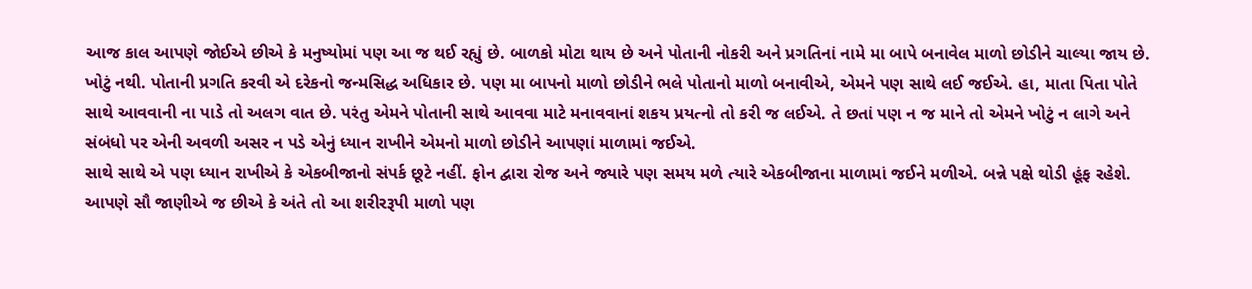આજ કાલ આપણે જોઈએ છીએ કે મનુષ્યોમાં પણ આ જ થઈ રહ્યું છે. બાળકો મોટા થાય છે અને પોતાની નોકરી અને પ્રગતિનાં નામે મા બાપે બનાવેલ માળો છોડીને ચાલ્યા જાય છે. ખોટું નથી. પોતાની પ્રગતિ કરવી એ દરેકનો જન્મસિદ્ધ અધિકાર છે. પણ મા બાપનો માળો છોડીને ભલે પોતાનો માળો બનાવીએ, એમને પણ સાથે લઈ જઈએ. હા, માતા પિતા પોતે સાથે આવવાની ના પાડે તો અલગ વાત છે. પરંતુ એમને પોતાની સાથે આવવા માટે મનાવવાનાં શકય પ્રયત્નો તો કરી જ લઈએ. તે છતાં પણ ન જ માને તો એમને ખોટું ન લાગે અને સંબંધો પર એની અવળી અસર ન પડે એનું ધ્યાન રાખીને એમનો માળો છોડીને આપણાં માળામાં જઈએ.
સાથે સાથે એ પણ ધ્યાન રાખીએ કે એકબીજાનો સંપર્ક છૂટે નહીં. ફોન દ્વારા રોજ અને જ્યારે પણ સમય મળે ત્યારે એકબીજાના માળામાં જઈને મળીએ. બન્ને પક્ષે થોડી હૂંફ રહેશે.
આપણે સૌ જાણીએ જ છીએ કે અંતે તો આ શરીરરૂપી માળો પણ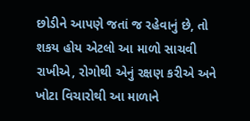છોડીને આપણે જતાં જ રહેવાનું છે, તો શકય હોય એટલો આ માળો સાચવી રાખીએ, રોગોથી એનું રક્ષણ કરીએ અને ખોટા વિચારોથી આ માળાને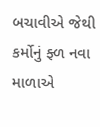બચાવીએ જેથી કર્મોનું ફ્ળ નવા માળાએ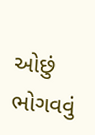ઓછું ભોગવવું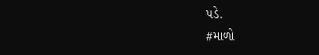પડે.
#માળો